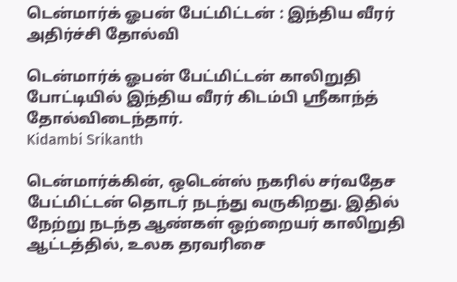டென்மார்க் ஓபன் பேட்மிட்டன் : இந்திய வீரர் அதிர்ச்சி தோல்வி

டென்மார்க் ஓபன் பேட்மிட்டன் காலிறுதி போட்டியில் இந்திய வீரர் கிடம்பி ஸ்ரீகாந்த் தோல்விடைந்தார்.
Kidambi Srikanth

டென்மார்க்கின், ஒடென்ஸ் நகரில் சர்வதேச பேட்மிட்டன் தொடர் நடந்து வருகிறது. இதில் நேற்று நடந்த ஆண்கள் ஒற்றையர் காலிறுதி ஆட்டத்தில், உலக தரவரிசை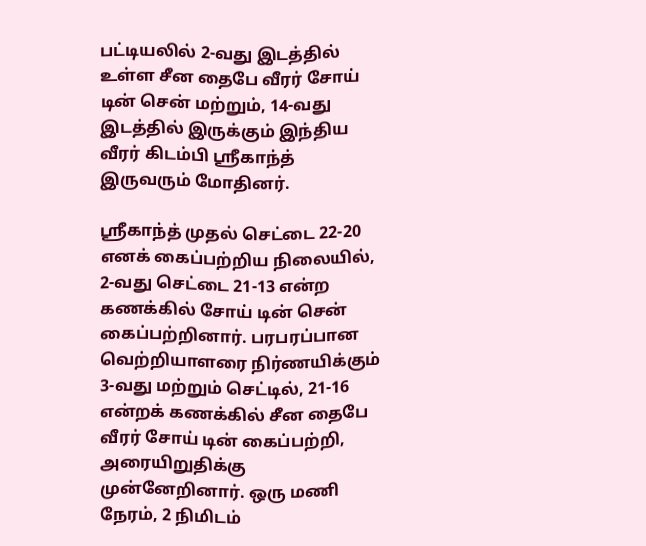பட்டியலில் 2-வது இடத்தில் உள்ள சீன தைபே வீரர் சோய் டின் சென் மற்றும், 14-வது இடத்தில் இருக்கும் இந்திய வீரர் கிடம்பி ஸ்ரீகாந்த் இருவரும் மோதினர்.

ஸ்ரீகாந்த் முதல் செட்டை 22-20 எனக் கைப்பற்றிய நிலையில், 2-வது செட்டை 21-13 என்ற கணக்கில் சோய் டின் சென் கைப்பற்றினார். பரபரப்பான வெற்றியாளரை நிர்ணயிக்கும் 3-வது மற்றும் செட்டில், 21-16 என்றக் கணக்கில் சீன தைபே வீரர் சோய் டின் கைப்பற்றி, அரையிறுதிக்கு முன்னேறினார். ஒரு மணி நேரம், 2 நிமிடம்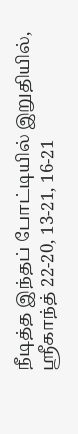நீடித்த இந்தப் போட்டியில் இறுதியில், ஸ்ரீகாந்த் 22-20, 13-21, 16-21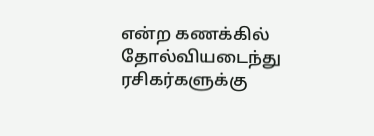என்ற கணக்கில் தோல்வியடைந்து ரசிகர்களுக்கு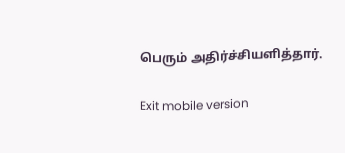பெரும் அதிர்ச்சியளித்தார்.

Exit mobile version